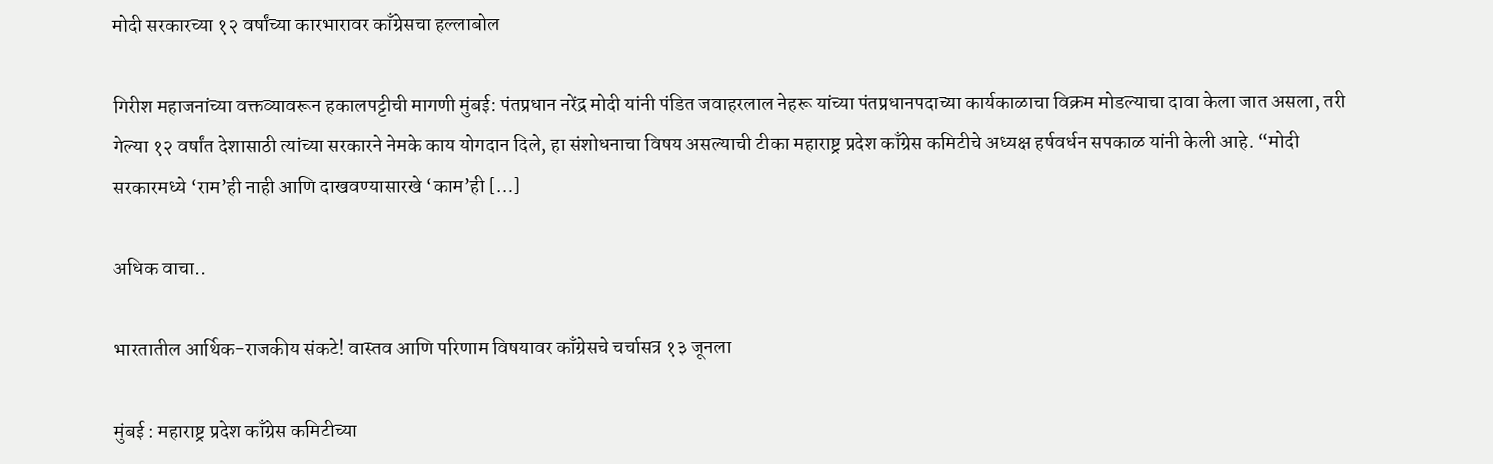मोदी सरकारच्या १२ वर्षांच्या कारभारावर काँग्रेसचा हल्लाबोल

गिरीश महाजनांच्या वक्तव्यावरून हकालपट्टीची मागणी मुंबई: पंतप्रधान नरेंद्र मोदी यांनी पंडित जवाहरलाल नेहरू यांच्या पंतप्रधानपदाच्या कार्यकाळाचा विक्रम मोडल्याचा दावा केला जात असला, तरी गेल्या १२ वर्षांत देशासाठी त्यांच्या सरकारने नेमके काय योगदान दिले, हा संशोधनाचा विषय असल्याची टीका महाराष्ट्र प्रदेश काँग्रेस कमिटीचे अध्यक्ष हर्षवर्धन सपकाळ यांनी केली आहे. “मोदी सरकारमध्ये ‘राम’ही नाही आणि दाखवण्यासारखे ‘काम’ही […]

अधिक वाचा..

भारतातील आर्थिक-राजकीय संकटे! वास्तव आणि परिणाम विषयावर काँग्रेसचे चर्चासत्र १३ जूनला

मुंबई : महाराष्ट्र प्रदेश काँग्रेस कमिटीच्या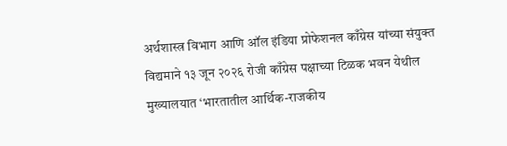अर्थशास्त्र विभाग आणि ऑल इंडिया प्रोफेशनल काँग्रेस यांच्या संयुक्त विद्यमाने १३ जून २०२६ रोजी काँग्रेस पक्षाच्या टिळक भवन येथील मुख्यालयात ‘भारतातील आर्थिक-राजकीय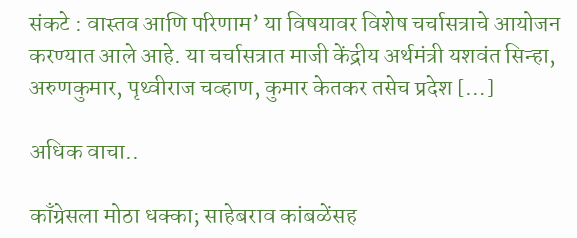संकटे : वास्तव आणि परिणाम’ या विषयावर विशेष चर्चासत्राचे आयोजन करण्यात आले आहे. या चर्चासत्रात माजी केंद्रीय अर्थमंत्री यशवंत सिन्हा, अरुणकुमार, पृथ्वीराज चव्हाण, कुमार केतकर तसेच प्रदेश […]

अधिक वाचा..

काँग्रेसला मोठा धक्का; साहेबराव कांबळेंसह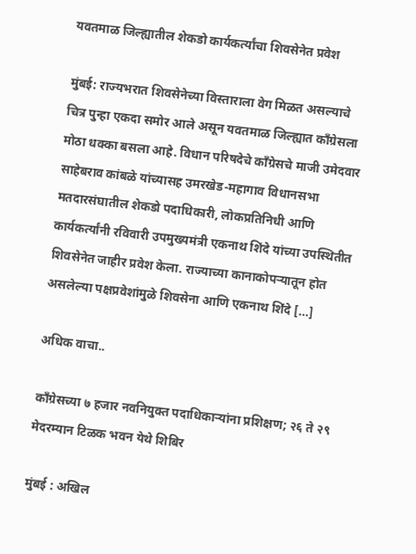यवतमाळ जिल्ह्यातील शेकडो कार्यकर्त्यांचा शिवसेनेत प्रवेश

मुंबई: राज्यभरात शिवसेनेच्या विस्ताराला वेग मिळत असल्याचे चित्र पुन्हा एकदा समोर आले असून यवतमाळ जिल्ह्यात काँग्रेसला मोठा धक्का बसला आहे. विधान परिषदेचे काँग्रेसचे माजी उमेदवार साहेबराव कांबळे यांच्यासह उमरखेड-महागाव विधानसभा मतदारसंघातील शेकडो पदाधिकारी, लोकप्रतिनिधी आणि कार्यकर्त्यांनी रविवारी उपमुख्यमंत्री एकनाथ शिंदे यांच्या उपस्थितीत शिवसेनेत जाहीर प्रवेश केला. राज्याच्या कानाकोपऱ्यातून होत असलेल्या पक्षप्रवेशांमुळे शिवसेना आणि एकनाथ शिंदे […]

अधिक वाचा..

काँग्रेसच्या ७ हजार नवनियुक्त पदाधिकाऱ्यांना प्रशिक्षण; २६ ते २९ मेदरम्यान टिळक भवन येथे शिबिर

मुंबई : अखिल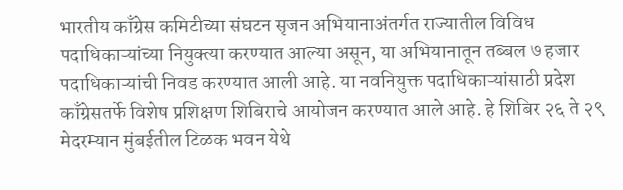भारतीय काँग्रेस कमिटीच्या संघटन सृजन अभियानाअंतर्गत राज्यातील विविध पदाधिकाऱ्यांच्या नियुक्त्या करण्यात आल्या असून, या अभियानातून तब्बल ७ हजार पदाधिकाऱ्यांची निवड करण्यात आली आहे. या नवनियुक्त पदाधिकाऱ्यांसाठी प्रदेश काँग्रेसतर्फे विशेष प्रशिक्षण शिबिराचे आयोजन करण्यात आले आहे. हे शिबिर २६ ते २९ मेदरम्यान मुंबईतील टिळक भवन येथे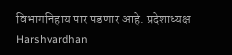विभागनिहाय पार पडणार आहे. प्रदेशाध्यक्ष Harshvardhan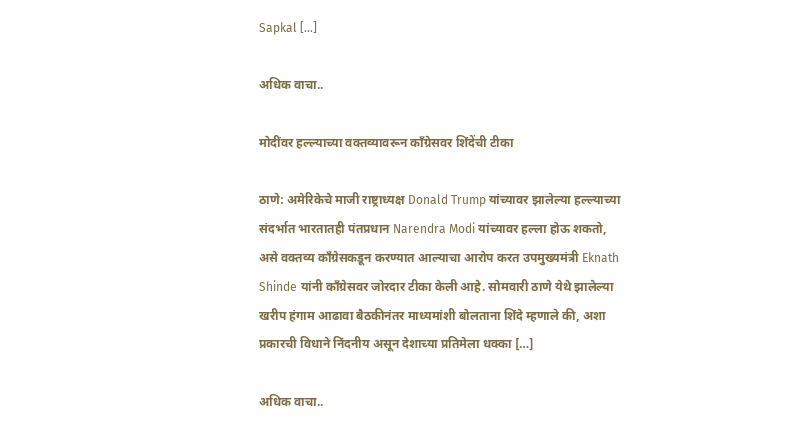Sapkal […]

अधिक वाचा..

मोदींवर हल्ल्याच्या वक्तव्यावरून काँग्रेसवर शिंदेंची टीका

ठाणे: अमेरिकेचे माजी राष्ट्राध्यक्ष Donald Trump यांच्यावर झालेल्या हल्ल्याच्या संदर्भात भारतातही पंतप्रधान Narendra Modi यांच्यावर हल्ला होऊ शकतो, असे वक्तव्य काँग्रेसकडून करण्यात आल्याचा आरोप करत उपमुख्यमंत्री Eknath Shinde यांनी काँग्रेसवर जोरदार टीका केली आहे. सोमवारी ठाणे येथे झालेल्या खरीप हंगाम आढावा बैठकीनंतर माध्यमांशी बोलताना शिंदे म्हणाले की, अशा प्रकारची विधाने निंदनीय असून देशाच्या प्रतिमेला धक्का […]

अधिक वाचा..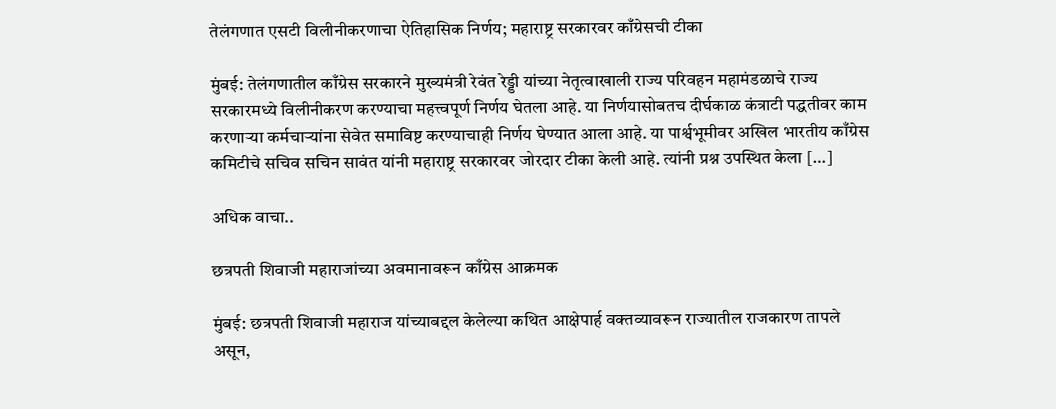तेलंगणात एसटी विलीनीकरणाचा ऐतिहासिक निर्णय; महाराष्ट्र सरकारवर काँग्रेसची टीका

मुंबई: तेलंगणातील काँग्रेस सरकारने मुख्यमंत्री रेवंत रेड्डी यांच्या नेतृत्वाखाली राज्य परिवहन महामंडळाचे राज्य सरकारमध्ये विलीनीकरण करण्याचा महत्त्वपूर्ण निर्णय घेतला आहे. या निर्णयासोबतच दीर्घकाळ कंत्राटी पद्धतीवर काम करणाऱ्या कर्मचाऱ्यांना सेवेत समाविष्ट करण्याचाही निर्णय घेण्यात आला आहे. या पार्श्वभूमीवर अखिल भारतीय काँग्रेस कमिटीचे सचिव सचिन सावंत यांनी महाराष्ट्र सरकारवर जोरदार टीका केली आहे. त्यांनी प्रश्न उपस्थित केला […]

अधिक वाचा..

छत्रपती शिवाजी महाराजांच्या अवमानावरून काँग्रेस आक्रमक

मुंबई: छत्रपती शिवाजी महाराज यांच्याबद्दल केलेल्या कथित आक्षेपार्ह वक्तव्यावरून राज्यातील राजकारण तापले असून,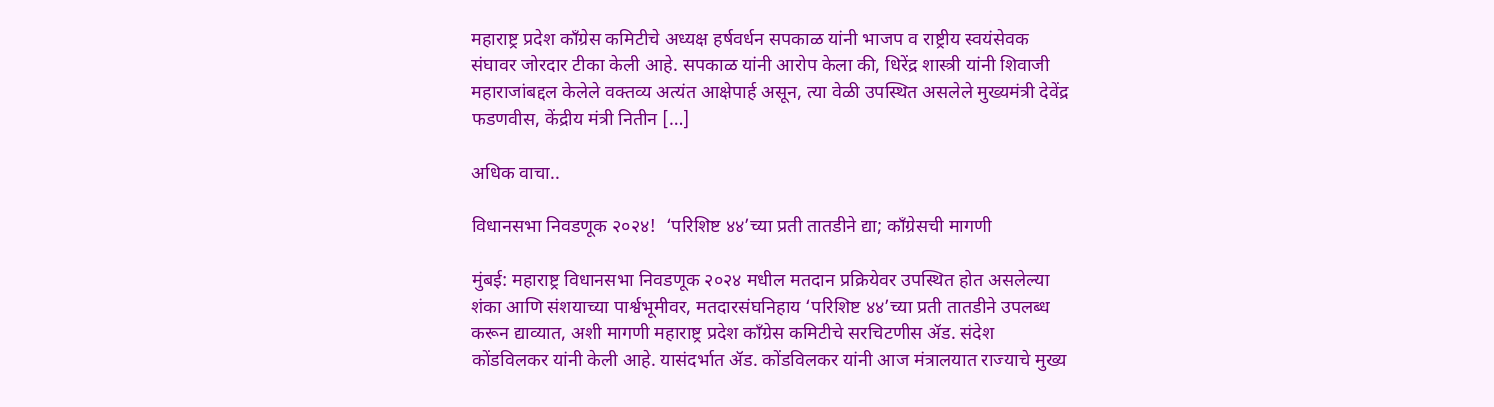महाराष्ट्र प्रदेश काँग्रेस कमिटीचे अध्यक्ष हर्षवर्धन सपकाळ यांनी भाजप व राष्ट्रीय स्वयंसेवक संघावर जोरदार टीका केली आहे. सपकाळ यांनी आरोप केला की, धिरेंद्र शास्त्री यांनी शिवाजी महाराजांबद्दल केलेले वक्तव्य अत्यंत आक्षेपार्ह असून, त्या वेळी उपस्थित असलेले मुख्यमंत्री देवेंद्र फडणवीस, केंद्रीय मंत्री नितीन […]

अधिक वाचा..

विधानसभा निवडणूक २०२४!  ‘परिशिष्ट ४४’च्या प्रती तातडीने द्या; काँग्रेसची मागणी

मुंबई: महाराष्ट्र विधानसभा निवडणूक २०२४ मधील मतदान प्रक्रियेवर उपस्थित होत असलेल्या शंका आणि संशयाच्या पार्श्वभूमीवर, मतदारसंघनिहाय ‘परिशिष्ट ४४’च्या प्रती तातडीने उपलब्ध करून द्याव्यात, अशी मागणी महाराष्ट्र प्रदेश काँग्रेस कमिटीचे सरचिटणीस ॲड. संदेश कोंडविलकर यांनी केली आहे. यासंदर्भात ॲड. कोंडविलकर यांनी आज मंत्रालयात राज्याचे मुख्य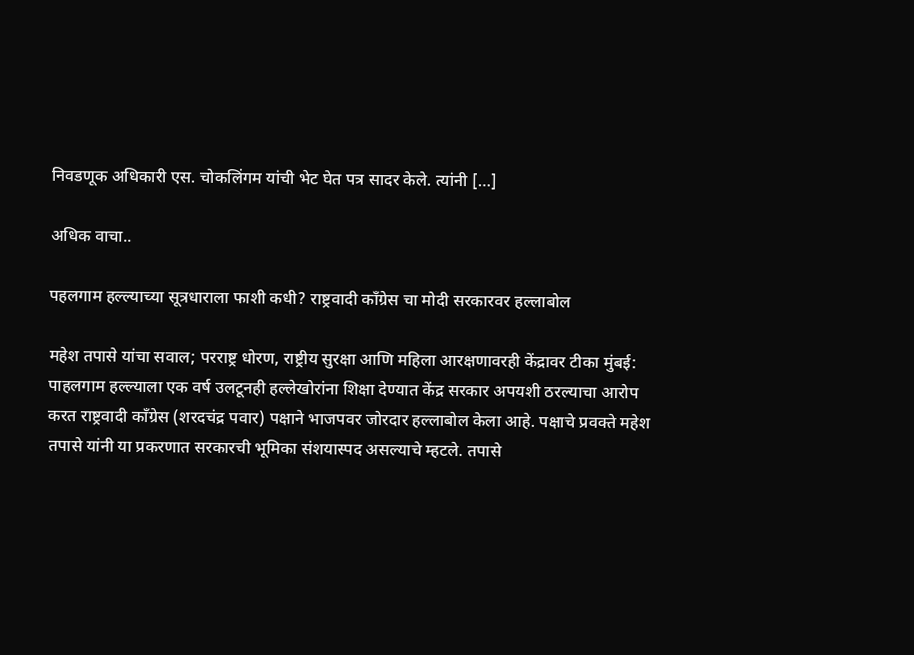निवडणूक अधिकारी एस. चोकलिंगम यांची भेट घेत पत्र सादर केले. त्यांनी […]

अधिक वाचा..

पहलगाम हल्ल्याच्या सूत्रधाराला फाशी कधी? राष्ट्रवादी काँग्रेस चा मोदी सरकारवर हल्लाबोल

महेश तपासे यांचा सवाल; परराष्ट्र धोरण, राष्ट्रीय सुरक्षा आणि महिला आरक्षणावरही केंद्रावर टीका मुंबई: पाहलगाम हल्ल्याला एक वर्ष उलटूनही हल्लेखोरांना शिक्षा देण्यात केंद्र सरकार अपयशी ठरल्याचा आरोप करत राष्ट्रवादी काँग्रेस (शरदचंद्र पवार) पक्षाने भाजपवर जोरदार हल्लाबोल केला आहे. पक्षाचे प्रवक्ते महेश तपासे यांनी या प्रकरणात सरकारची भूमिका संशयास्पद असल्याचे म्हटले. तपासे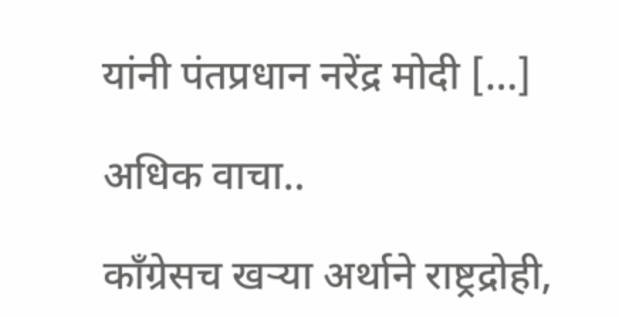यांनी पंतप्रधान नरेंद्र मोदी […]

अधिक वाचा..

काँग्रेसच खऱ्या अर्थाने राष्ट्रद्रोही,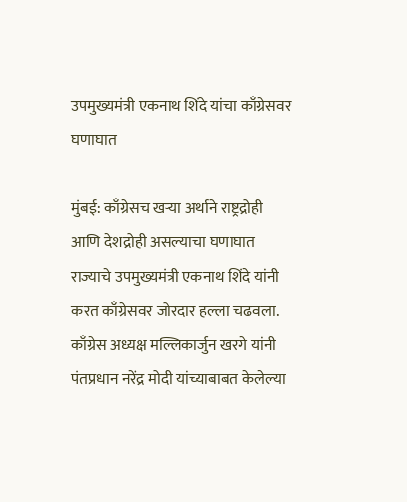उपमुख्यमंत्री एकनाथ शिंदे यांचा काँग्रेसवर घणाघात

मुंबई: काँग्रेसच खऱ्या अर्थाने राष्ट्रद्रोही आणि देशद्रोही असल्याचा घणाघात राज्याचे उपमुख्यमंत्री एकनाथ शिंदे यांनी करत काँग्रेसवर जोरदार हल्ला चढवला. काँग्रेस अध्यक्ष मल्लिकार्जुन खरगे यांनी पंतप्रधान नरेंद्र मोदी यांच्याबाबत केलेल्या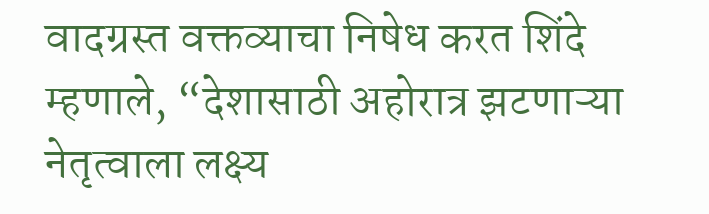वादग्रस्त वक्तव्याचा निषेध करत शिंदे म्हणाले, “देशासाठी अहोरात्र झटणाऱ्या नेतृत्वाला लक्ष्य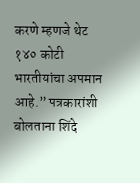करणे म्हणजे थेट १४० कोटी भारतीयांचा अपमान आहे.” पत्रकारांशी बोलताना शिंदे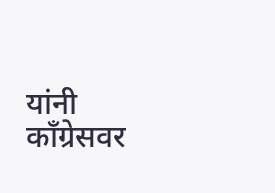यांनी काँग्रेसवर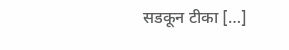सडकून टीका […]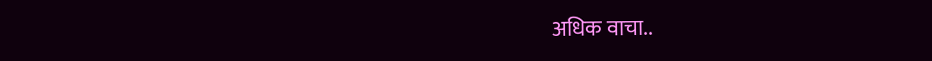अधिक वाचा..